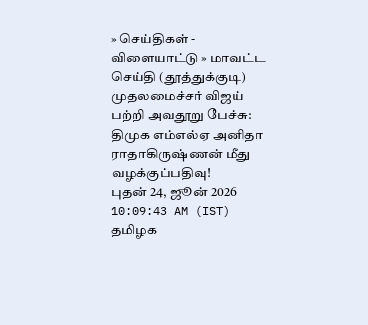» செய்திகள் - விளையாட்டு » மாவட்ட செய்தி (தூத்துக்குடி)
முதலமைச்சர் விஜய் பற்றி அவதூறு பேச்சு: திமுக எம்எல்ஏ அனிதா ராதாகிருஷ்ணன் மீது வழக்குப்பதிவு!
புதன் 24, ஜூன் 2026 10:09:43 AM (IST)
தமிழக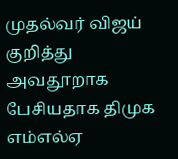முதல்வர் விஜய் குறித்து அவதூறாக பேசியதாக திமுக எம்எல்ஏ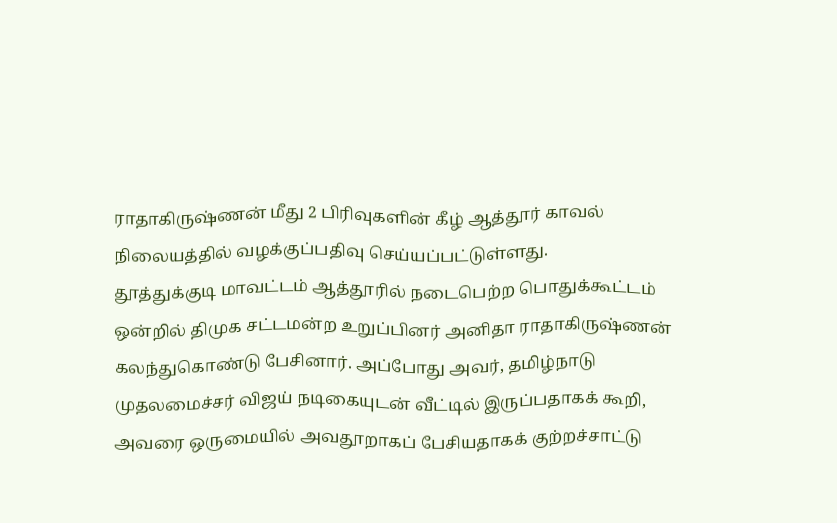ராதாகிருஷ்ணன் மீது 2 பிரிவுகளின் கீழ் ஆத்தூர் காவல் நிலையத்தில் வழக்குப்பதிவு செய்யப்பட்டுள்ளது.
தூத்துக்குடி மாவட்டம் ஆத்தூரில் நடைபெற்ற பொதுக்கூட்டம் ஒன்றில் திமுக சட்டமன்ற உறுப்பினர் அனிதா ராதாகிருஷ்ணன் கலந்துகொண்டு பேசினார். அப்போது அவர், தமிழ்நாடு முதலமைச்சர் விஜய் நடிகையுடன் வீட்டில் இருப்பதாகக் கூறி, அவரை ஒருமையில் அவதூறாகப் பேசியதாகக் குற்றச்சாட்டு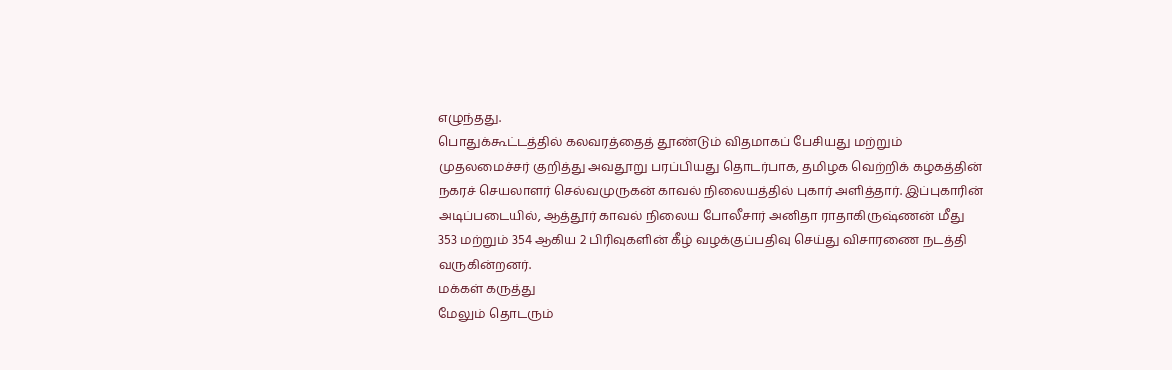எழுந்தது.
பொதுக்கூட்டத்தில் கலவரத்தைத் தூண்டும் விதமாகப் பேசியது மற்றும் முதலமைச்சர் குறித்து அவதூறு பரப்பியது தொடர்பாக, தமிழக வெற்றிக் கழகத்தின் நகரச் செயலாளர் செல்வமுருகன் காவல் நிலையத்தில் புகார் அளித்தார். இப்புகாரின் அடிப்படையில், ஆத்தூர் காவல் நிலைய போலீசார் அனிதா ராதாகிருஷ்ணன் மீது 353 மற்றும் 354 ஆகிய 2 பிரிவுகளின் கீழ் வழக்குப்பதிவு செய்து விசாரணை நடத்தி வருகின்றனர்.
மக்கள் கருத்து
மேலும் தொடரும்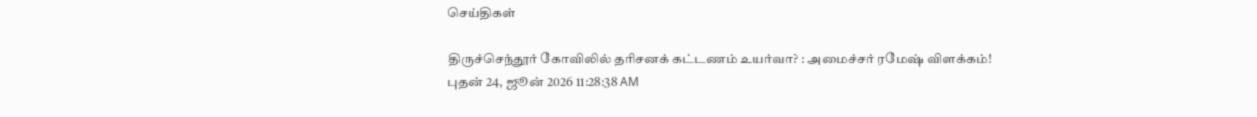செய்திகள்

திருச்செந்தூர் கோவிலில் தரிசனக் கட்டணம் உயர்வா? : அமைச்சர் ரமேஷ் விளக்கம்!
புதன் 24, ஜூன் 2026 11:28:38 AM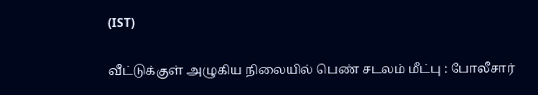(IST)

வீட்டுக்குள் அழுகிய நிலையில் பெண் சடலம் மீட்பு : போலீசார்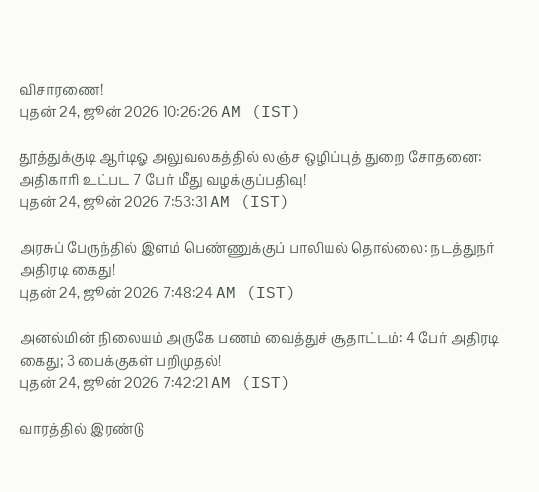விசாரணை!
புதன் 24, ஜூன் 2026 10:26:26 AM (IST)

தூத்துக்குடி ஆர்டிஓ அலுவலகத்தில் லஞ்ச ஒழிப்புத் துறை சோதனை: அதிகாரி உட்பட 7 பேர் மீது வழக்குப்பதிவு!
புதன் 24, ஜூன் 2026 7:53:31 AM (IST)

அரசுப் பேருந்தில் இளம் பெண்ணுக்குப் பாலியல் தொல்லை: நடத்துநர் அதிரடி கைது!
புதன் 24, ஜூன் 2026 7:48:24 AM (IST)

அனல்மின் நிலையம் அருகே பணம் வைத்துச் சூதாட்டம்: 4 பேர் அதிரடி கைது; 3 பைக்குகள் பறிமுதல்!
புதன் 24, ஜூன் 2026 7:42:21 AM (IST)

வாரத்தில் இரண்டு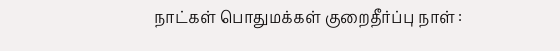நாட்கள் பொதுமக்கள் குறைதீர்ப்பு நாள் :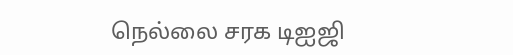நெல்லை சரக டிஐஜி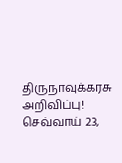திருநாவுக்கரசு அறிவிப்பு!
செவ்வாய் 23,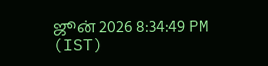ஜூன் 2026 8:34:49 PM (IST)